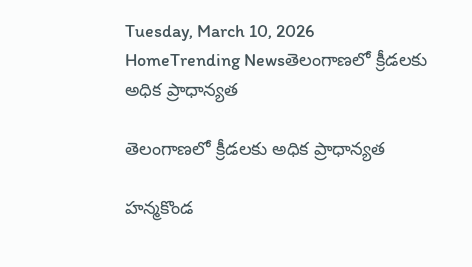Tuesday, March 10, 2026
HomeTrending Newsతెలంగాణలో క్రీడలకు అధిక ప్రాధాన్యత

తెలంగాణలో క్రీడలకు అధిక ప్రాధాన్యత

హన్మకొండ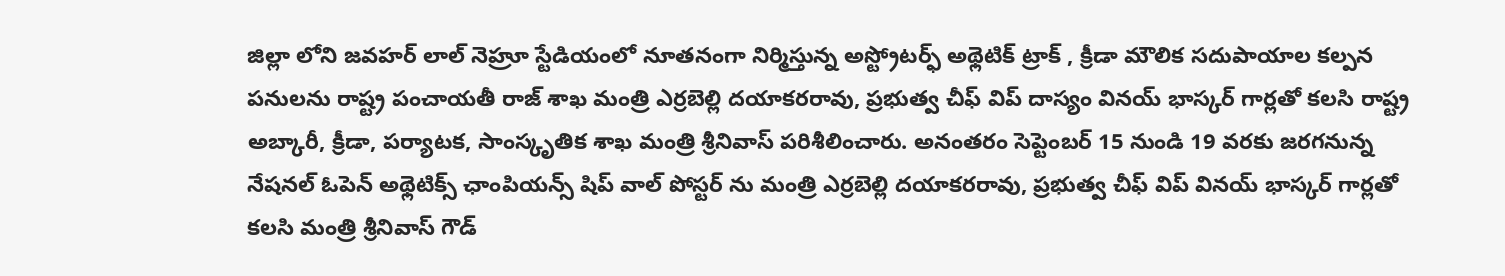జిల్లా లోని జవహర్ లాల్ నెహ్రూ స్టేడియంలో నూతనంగా నిర్మిస్తున్న అస్ట్రోటర్ఫ్ అథ్లెటిక్ ట్రాక్ , క్రీడా మౌలిక సదుపాయాల కల్పన పనులను రాష్ట్ర పంచాయతీ రాజ్ శాఖ మంత్రి ఎర్రబెల్లి దయాకరరావు, ప్రభుత్వ చీఫ్ విప్ దాస్యం వినయ్ భాస్కర్ గార్లతో కలసి రాష్ట్ర అబ్కారీ, క్రీడా, పర్యాటక, సాంస్కృతిక శాఖ మంత్రి శ్రీనివాస్ పరిశీలించారు. అనంతరం సెప్టెంబర్ 15 నుండి 19 వరకు జరగనున్న నేషనల్ ఓపెన్ అథ్లెటిక్స్ ఛాంపియన్స్ షిప్ వాల్ పోస్టర్ ను మంత్రి ఎర్రబెల్లి దయాకరరావు, ప్రభుత్వ చీఫ్ విప్ వినయ్ భాస్కర్ గార్లతో కలసి మంత్రి శ్రీనివాస్ గౌడ్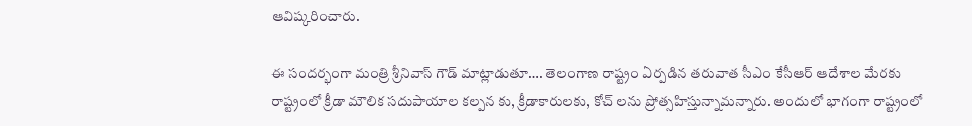ఆవిష్కరించారు.

ఈ సందర్భంగా మంత్రి శ్రీనివాస్ గౌడ్ మాట్లాడుతూ…. తెలంగాణ రాష్ట్రం ఏర్పడిన తరువాత సీఎం కేసీఆర్ ఆదేశాల మేరకు రాష్ట్రంలో క్రీడా మౌలిక సదుపాయాల కల్పన కు, క్రీడాకారులకు, కోచ్ లను ప్రోత్సహిస్తున్నామన్నారు. అందులో భాగంగా రాష్ట్రంలో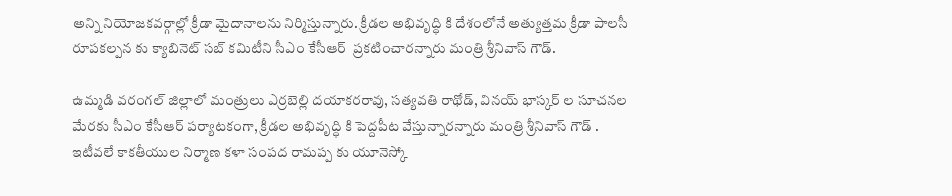అన్ని నియోజకవర్గాల్లో క్రీడా మైదానాలను నిర్మిస్తున్నారు. క్రీడల అభివృద్ధి కి దేశంలోనే అత్యుత్తమ క్రీడా పాలసీ రూపకల్పన కు క్యాబినెట్ సబ్ కమిటీని సీఎం కేసీఆర్  ప్రకటించారన్నారు మంత్రి శ్రీనివాస్ గౌడ్.

ఉమ్మడి వరంగల్ జిల్లాలో మంత్రులు ఎర్రబెల్లి దయాకరరావు, సత్యవతి రాథోడ్, వినయ్ భాస్కర్ ల సూచనల మేరకు సీఎం కేసీఆర్ పర్యాటకంగా, క్రీడల అభివృద్ధి కి పెద్దపీట వేస్తున్నారన్నారు మంత్రి శ్రీనివాస్ గౌడ్ . ఇటీవలే కాకతీయుల నిర్మాణ కళా సంపద రామప్ప కు యూనెస్కో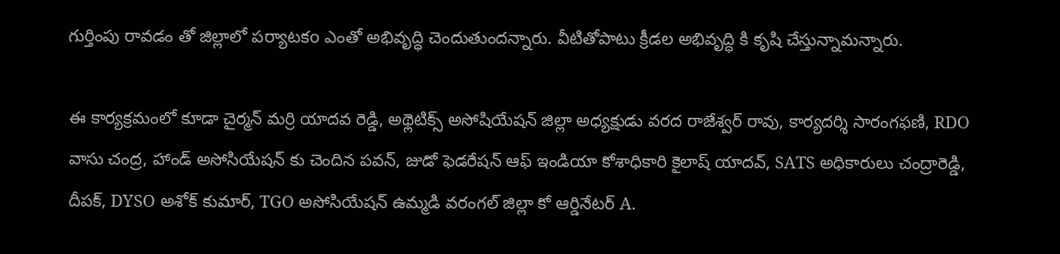గుర్తింపు రావడం తో జిల్లాలో పర్యాటకo ఎంతో అభివృద్ధి చెందుతుందన్నారు. వీటితోపాటు క్రీడల అభివృద్ధి కి కృషి చేస్తున్నామన్నారు.

ఈ కార్యక్రమంలో కూడా చైర్మన్ మర్రి యాదవ రెడ్డి, అథ్లెటిక్స్ అసోషియేషన్ జిల్లా అధ్యక్షుడు వరద రాజేశ్వర్ రావు, కార్యదర్శి సారంగఫణి, RDO వాసు చంద్ర, హాండ్ అసోసియేషన్ కు చెందిన పవన్, జుడో ఫెడరేషన్ ఆఫ్ ఇండియా కోశాధికారి కైలాష్ యాదవ్, SATS అధికారులు చంద్రారెడ్డి, దీపక్, DYSO అశోక్ కుమార్, TGO అసోసియేషన్ ఉమ్మడి వరంగల్ జిల్లా కో ఆర్డినేటర్ A.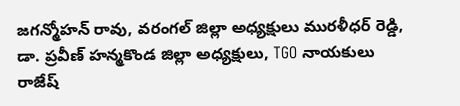జగన్మోహన్ రావు, వరంగల్ జిల్లా అధ్యక్షులు మురళీధర్ రెడ్డి, డా. ప్రవీణ్ హన్మకొండ జిల్లా అధ్యక్షులు, TGO నాయకులు రాజేష్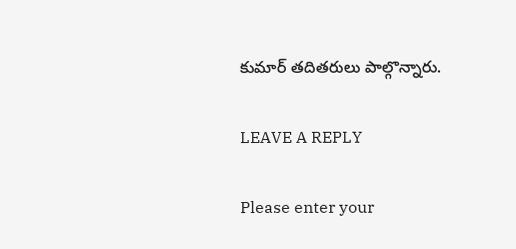కుమార్ తదితరులు పాల్గొన్నారు.

LEAVE A REPLY

Please enter your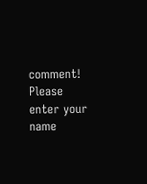comment!
Please enter your name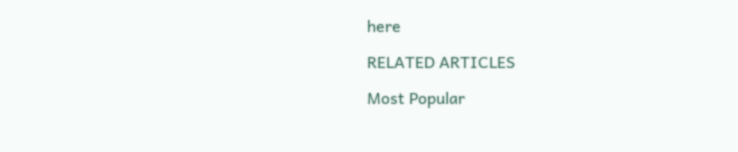here

RELATED ARTICLES

Most Popular